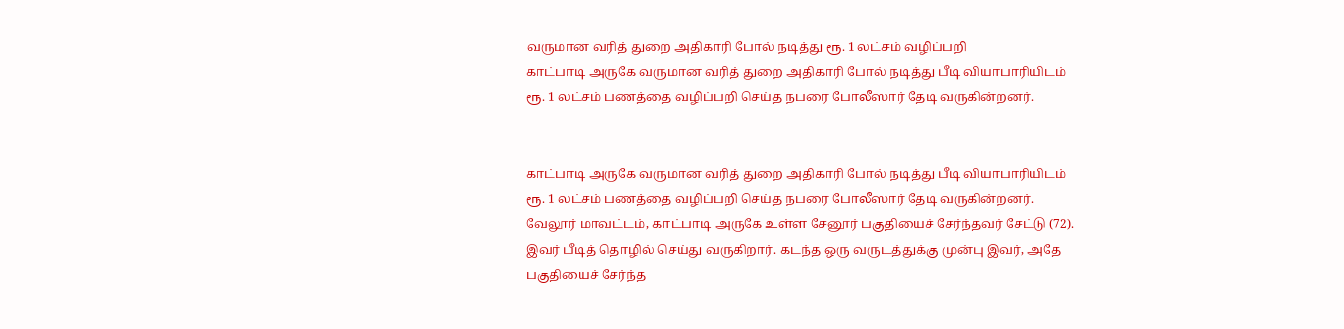வருமான வரித் துறை அதிகாரி போல் நடித்து ரூ. 1 லட்சம் வழிப்பறி
காட்பாடி அருகே வருமான வரித் துறை அதிகாரி போல் நடித்து பீடி வியாபாரியிடம் ரூ. 1 லட்சம் பணத்தை வழிப்பறி செய்த நபரை போலீஸார் தேடி வருகின்றனர்.


காட்பாடி அருகே வருமான வரித் துறை அதிகாரி போல் நடித்து பீடி வியாபாரியிடம் ரூ. 1 லட்சம் பணத்தை வழிப்பறி செய்த நபரை போலீஸார் தேடி வருகின்றனர்.
வேலூர் மாவட்டம், காட்பாடி அருகே உள்ள சேனூர் பகுதியைச் சேர்ந்தவர் சேட்டு (72). இவர் பீடித் தொழில் செய்து வருகிறார். கடந்த ஒரு வருடத்துக்கு முன்பு இவர், அதே பகுதியைச் சேர்ந்த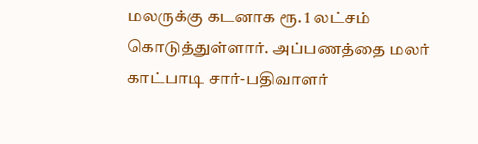மலருக்கு கடனாக ரூ. 1 லட்சம் கொடுத்துள்ளார். அப்பணத்தை மலர் காட்பாடி சார்-பதிவாளர்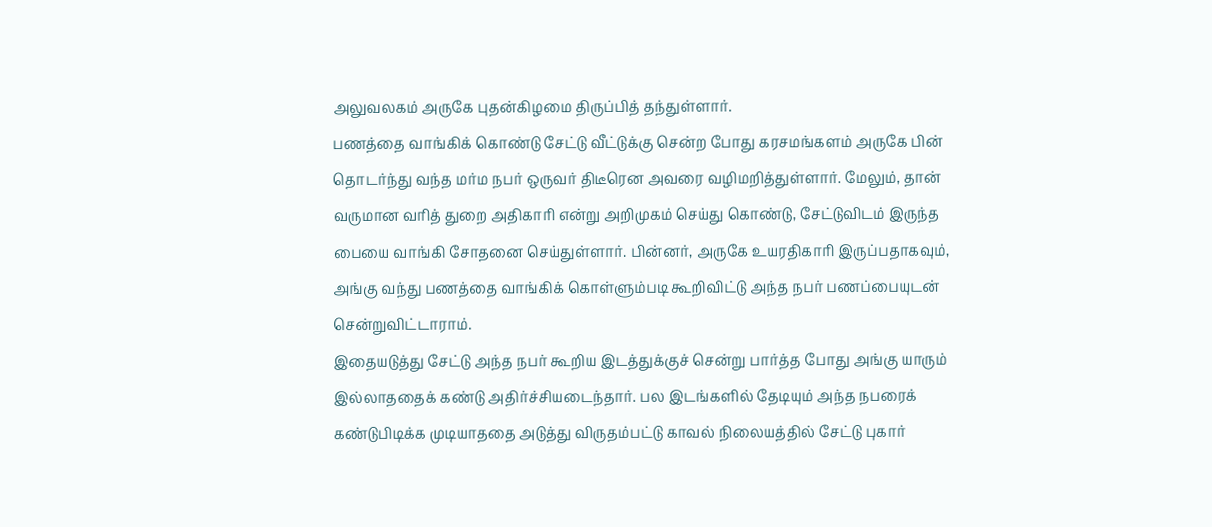அலுவலகம் அருகே புதன்கிழமை திருப்பித் தந்துள்ளார்.
பணத்தை வாங்கிக் கொண்டு சேட்டு வீட்டுக்கு சென்ற போது கரசமங்களம் அருகே பின் தொடர்ந்து வந்த மர்ம நபர் ஒருவர் திடீரென அவரை வழிமறித்துள்ளார். மேலும், தான் வருமான வரித் துறை அதிகாரி என்று அறிமுகம் செய்து கொண்டு, சேட்டுவிடம் இருந்த பையை வாங்கி சோதனை செய்துள்ளார். பின்னர், அருகே உயரதிகாரி இருப்பதாகவும், அங்கு வந்து பணத்தை வாங்கிக் கொள்ளும்படி கூறிவிட்டு அந்த நபர் பணப்பையுடன் சென்றுவிட்டாராம்.
இதையடுத்து சேட்டு அந்த நபர் கூறிய இடத்துக்குச் சென்று பார்த்த போது அங்கு யாரும் இல்லாததைக் கண்டு அதிர்ச்சியடைந்தார். பல இடங்களில் தேடியும் அந்த நபரைக் கண்டுபிடிக்க முடியாததை அடுத்து விருதம்பட்டு காவல் நிலையத்தில் சேட்டு புகார்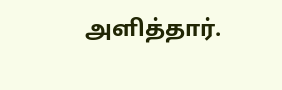அளித்தார்.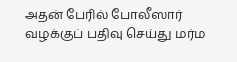அதன் பேரில் போலீஸார் வழக்குப் பதிவு செய்து மர்ம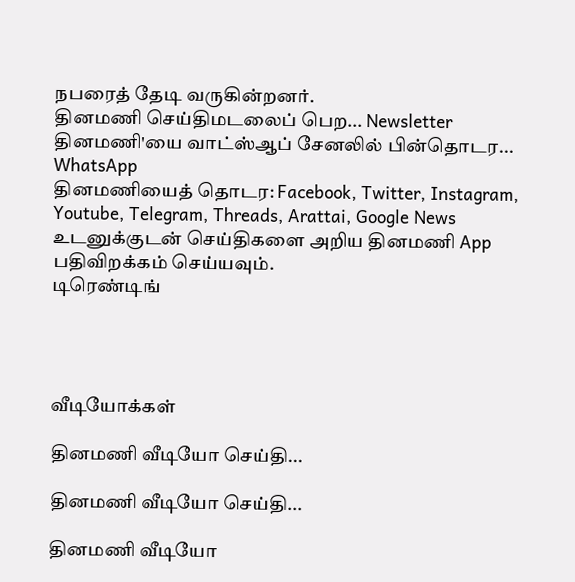நபரைத் தேடி வருகின்றனர்.
தினமணி செய்திமடலைப் பெற... Newsletter
தினமணி'யை வாட்ஸ்ஆப் சேனலில் பின்தொடர... WhatsApp
தினமணியைத் தொடர: Facebook, Twitter, Instagram, Youtube, Telegram, Threads, Arattai, Google News
உடனுக்குடன் செய்திகளை அறிய தினமணி App பதிவிறக்கம் செய்யவும்.
டிரெண்டிங்




வீடியோக்கள்

தினமணி வீடியோ செய்தி...

தினமணி வீடியோ செய்தி...

தினமணி வீடியோ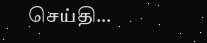செய்தி...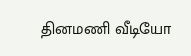தினமணி வீடியோ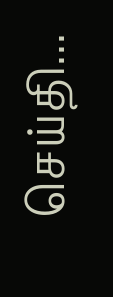செய்தி...